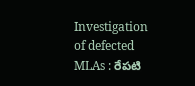Investigation of defected MLAs : రేపటి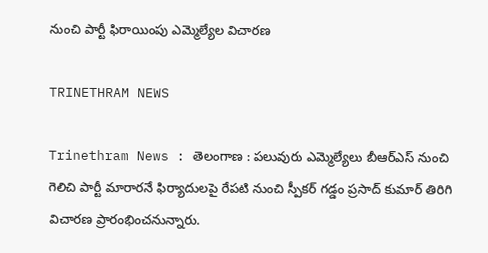నుంచి పార్టీ ఫిరాయింపు ఎమ్మెల్యేల విచారణ

TRINETHRAM NEWS

Trinethram News : తెలంగాణ : పలువురు ఎమ్మెల్యేలు బీఆర్ఎస్ నుంచి గెలిచి పార్టీ మారారనే ఫిర్యాదులపై రేపటి నుంచి స్పీకర్ గడ్డం ప్రసాద్ కుమార్ తిరిగి విచారణ ప్రారంభించనున్నారు.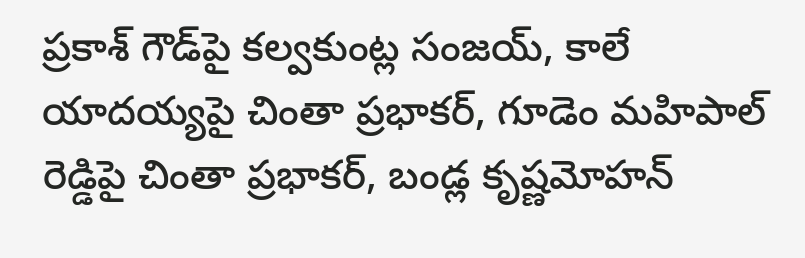ప్రకాశ్ గౌడ్‌పై కల్వకుంట్ల సంజయ్, కాలే యాదయ్యపై చింతా ప్రభాకర్, గూడెం మహిపాల్ రెడ్డిపై చింతా ప్రభాకర్, బండ్ల కృష్ణమోహన్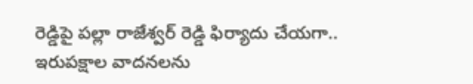రెడ్డిపై పల్లా రాజేశ్వర్ రెడ్డి ఫిర్యాదు చేయగా.. ఇరుపక్షాల వాదనలను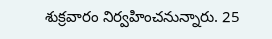శుక్రవారం నిర్వహించనున్నారు. 25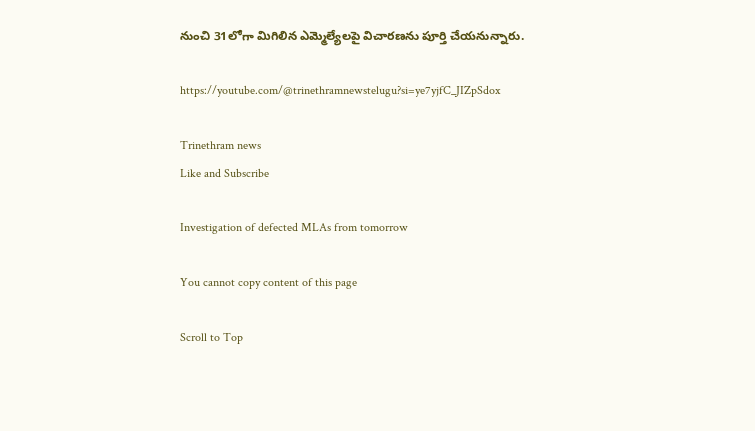నుంచి 31లోగా మిగిలిన ఎమ్మెల్యేలపై విచారణను పూర్తి చేయనున్నారు.

https://youtube.com/@trinethramnewstelugu?si=ye7yjfC_JIZpSdox

Trinethram news
Like and Subscribe

Investigation of defected MLAs from tomorrow

You cannot copy content of this page

Scroll to Top